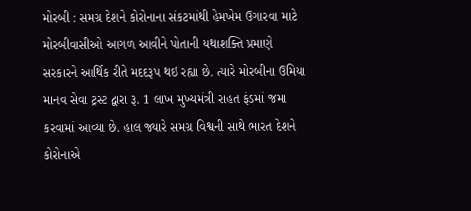મોરબી : સમગ્ર દેશને કોરોનાના સંકટમાંથી હેમખેમ ઉગારવા માટે મોરબીવાસીઓ આગળ આવીને પોતાની યથાશક્તિ પ્રમાણે સરકારને આર્થિક રીતે મદદરૂપ થઇ રહ્યા છે. ત્યારે મોરબીના ઉમિયા માનવ સેવા ટ્રસ્ટ દ્વારા રૂ. 1 લાખ મુખ્યમંત્રી રાહત ફંડમાં જમા કરવામાં આવ્યા છે. હાલ જ્યારે સમગ્ર વિશ્વની સાથે ભારત દેશને કોરોનાએ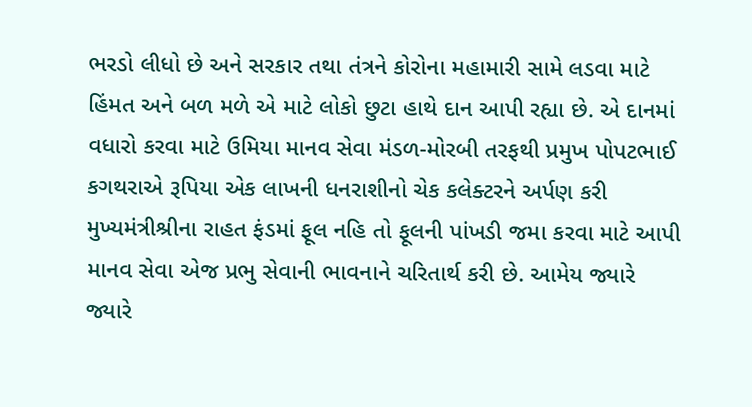ભરડો લીધો છે અને સરકાર તથા તંત્રને કોરોના મહામારી સામે લડવા માટે હિંમત અને બળ મળે એ માટે લોકો છુટા હાથે દાન આપી રહ્યા છે. એ દાનમાં વધારો કરવા માટે ઉમિયા માનવ સેવા મંડળ-મોરબી તરફથી પ્રમુખ પોપટભાઈ કગથરાએ રૂપિયા એક લાખની ધનરાશીનો ચેક કલેક્ટરને અર્પણ કરી મુખ્યમંત્રીશ્રીના રાહત ફંડમાં ફૂલ નહિ તો ફૂલની પાંખડી જમા કરવા માટે આપી માનવ સેવા એજ પ્રભુ સેવાની ભાવનાને ચરિતાર્થ કરી છે. આમેય જ્યારે જ્યારે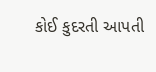કોઈ કુદરતી આપતી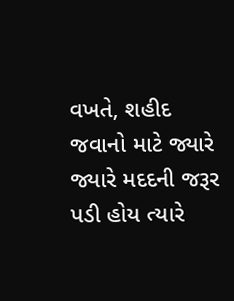વખતે, શહીદ જવાનો માટે જ્યારે જ્યારે મદદની જરૂર પડી હોય ત્યારે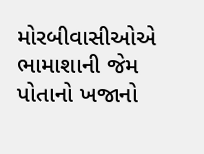મોરબીવાસીઓએ ભામાશાની જેમ પોતાનો ખજાનો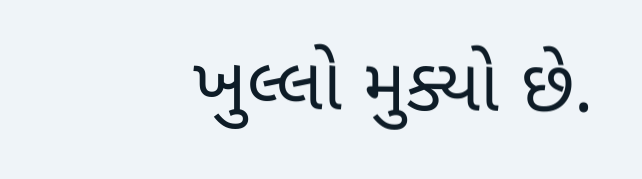ખુલ્લો મુક્યો છે.